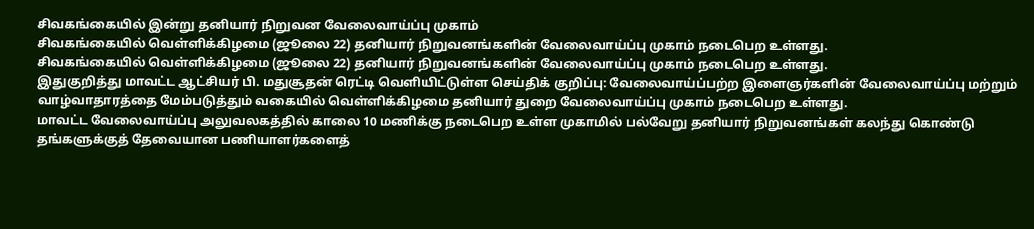சிவகங்கையில் இன்று தனியார் நிறுவன வேலைவாய்ப்பு முகாம்
சிவகங்கையில் வெள்ளிக்கிழமை (ஜூலை 22) தனியார் நிறுவனங்களின் வேலைவாய்ப்பு முகாம் நடைபெற உள்ளது.
சிவகங்கையில் வெள்ளிக்கிழமை (ஜூலை 22) தனியார் நிறுவனங்களின் வேலைவாய்ப்பு முகாம் நடைபெற உள்ளது.
இதுகுறித்து மாவட்ட ஆட்சியர் பி. மதுசூதன் ரெட்டி வெளியிட்டுள்ள செய்திக் குறிப்பு: வேலைவாய்ப்பற்ற இளைஞர்களின் வேலைவாய்ப்பு மற்றும் வாழ்வாதாரத்தை மேம்படுத்தும் வகையில் வெள்ளிக்கிழமை தனியார் துறை வேலைவாய்ப்பு முகாம் நடைபெற உள்ளது.
மாவட்ட வேலைவாய்ப்பு அலுவலகத்தில் காலை 10 மணிக்கு நடைபெற உள்ள முகாமில் பல்வேறு தனியார் நிறுவனங்கள் கலந்து கொண்டு தங்களுக்குத் தேவையான பணியாளர்களைத்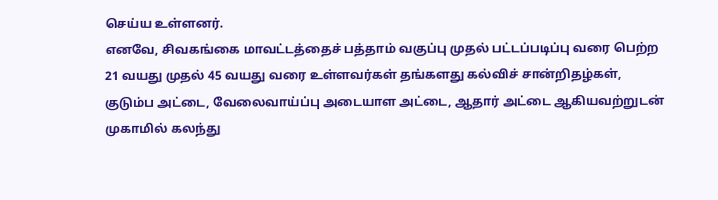செய்ய உள்ளனர்.
எனவே, சிவகங்கை மாவட்டத்தைச் பத்தாம் வகுப்பு முதல் பட்டப்படிப்பு வரை பெற்ற 21 வயது முதல் 45 வயது வரை உள்ளவர்கள் தங்களது கல்விச் சான்றிதழ்கள், குடும்ப அட்டை, வேலைவாய்ப்பு அடையாள அட்டை, ஆதார் அட்டை ஆகியவற்றுடன் முகாமில் கலந்து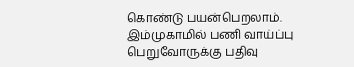கொண்டு பயன்பெறலாம். இம்முகாமில் பணி வாய்ப்பு பெறுவோருக்கு பதிவு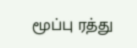மூப்பு ரத்து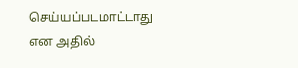செய்யப்படமாட்டாது என அதில்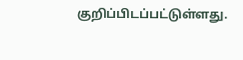குறிப்பிடப்பட்டுள்ளது.